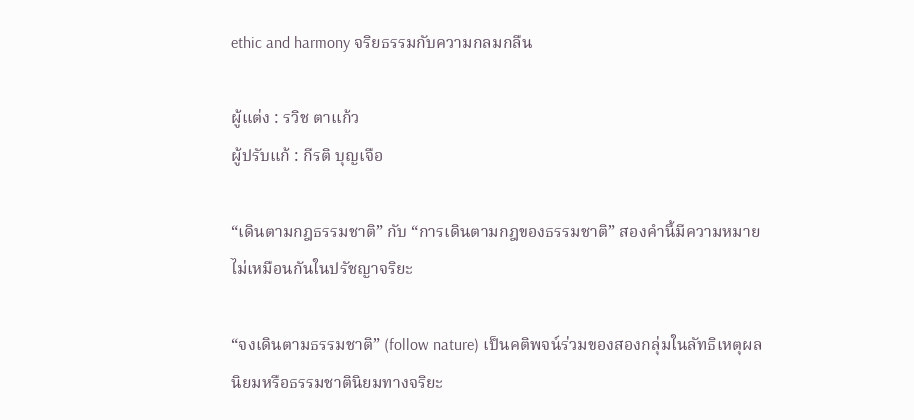ethic and harmony จริยธรรมกับความกลมกลืน

ผู้แต่ง : รวิช ตาแก้ว
ผู้ปรับแก้ : กีรติ บุญเจือ

“เดินตามกฎธรรมชาติ” กับ “การเดินตามกฎของธรรมชาติ” สองคำนี้มีความหมายไม่เหมือนกันในปรัชญาจริยะ

“จงเดินตามธรรมชาติ” (follow nature) เป็นคติพจน์ร่วมของสองกลุ่มในลัทธิเหตุผลนิยมหรือธรรมชาตินิยมทางจริยะ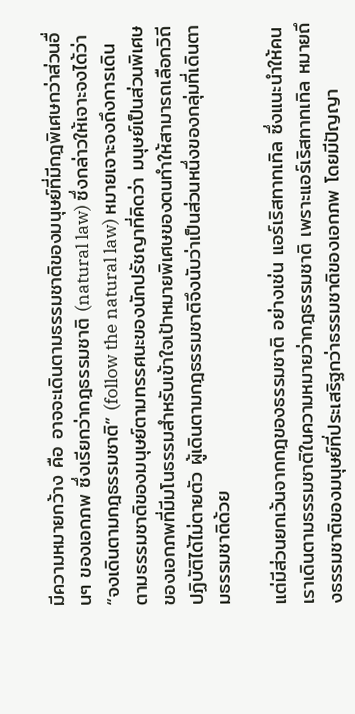มีความหมายกว้าง คือ อาจจะเดินตามธรรมชาติของมนุษย์ที่มีกฎพิเศษกว่าส่วนอื่นๆ ของเอกภพ ซึ่งเรียกว่ากฎธรรมชาติ (natural law) ซึ่งกล่าวให้เจาะจงได้ว่า “จงเดินตามกฎธรรมชาติ” (follow the natural law) หมายเจาะจงถึงการเดินตามธรรมชาติของมนุษย์ตามทรรศนะของนักปรัชญาที่คิดว่า มนุษย์เป็นส่วนพิเศษของเอกภพที่มีมโนธรรมสำหรับเข้าใจเป้าหมายพิเศษของตนทำให้สามารถเลือกวิถีปฏิบัติได้ไม่ตายตัว ผู้เดินตามกฎธรรมชาติจึงนับว่าเป็นส่วนหนึ่งของกลุ่มที่เดินตามธรรมชาติด้วย

แต่มีส่วนยกเว้นจากกฎของธรรมชาติ อย่างเช่น แอร์เริสทาทเทิล ซึ่งแนะนำให้คนเราเดินตามธรรมชาติในความหมายว่ากฎธรรมชาติ เพราะแอร์เริสทาทเทิล หมายถึงธรรมชาติของมนุษย์ที่ประเสริฐกว่าธรรมชาติของเอกภพ โดยมีปัญญา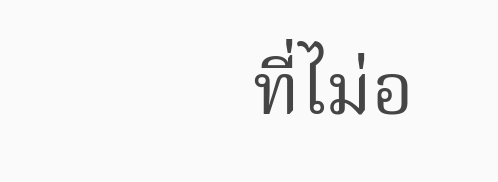ที่ไม่อ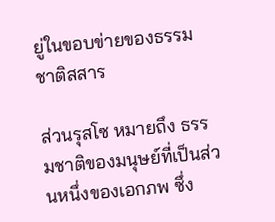ยู่ในขอบข่ายของธรรมชาติสสาร

ส่วนรุสโซ หมายถึง ธรรมชาติของมนุษย์ที่เป็นส่วนหนึ่งของเอกภพ ซึ่ง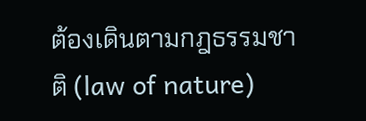ต้องเดินตามกฎธรรมชาติ (law of nature)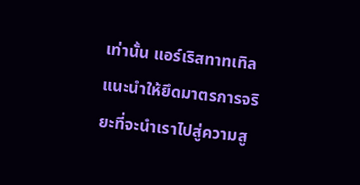เท่านั้น แอร์เริสทาทเทิลแนะนำให้ยึดมาตรการจริยะที่จะนำเราไปสู่ความสู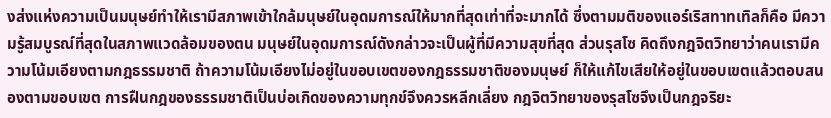งส่งแห่งความเป็นมนุษย์ทำให้เรามีสภาพเข้าใกล้มนุษย์ในอุดมการณ์ให้มากที่สุดเท่าที่จะมากได้ ซึ่งตามมติของแอร์เริสทาทเทิลก็คือ มีความรู้สมบูรณ์ที่สุดในสภาพแวดล้อมของตน มนุษย์ในอุดมการณ์ดังกล่าวจะเป็นผู้ที่มีความสุขที่สุด ส่วนรุสโซ คิดถึงกฎจิตวิทยาว่าคนเรามีความโน้มเอียงตามกฎธรรมชาติ ถ้าความโน้มเอียงไม่อยู่ในขอบเขตของกฎธรรมชาติของมนุษย์ ก็ให้แก้ไขเสียให้อยู่ในขอบเขตแล้วตอบสนองตามขอบเขต การฝืนกฎของธรรมชาติเป็นบ่อเกิดของความทุกข์จึงควรหลีกเลี่ยง กฎจิตวิทยาของรุสโซจึงเป็นกฎจริยะ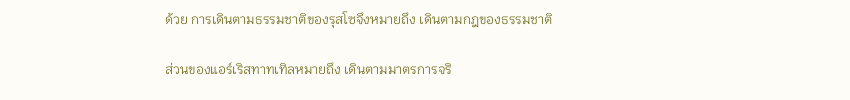ด้วย การเดินตามธรรมชาติของรุสโซจึงหมายถึง เดินตามกฎของธรรมชาติ

ส่วนของแอร์เริสทาทเทิลหมายถึง เดินตามมาตรการจริ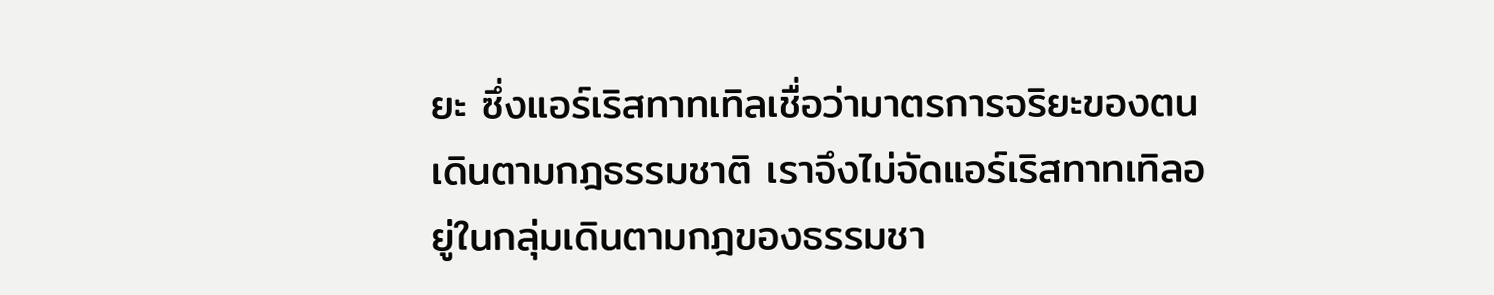ยะ ซึ่งแอร์เริสทาทเทิลเชื่อว่ามาตรการจริยะของตนเดินตามกฎธรรมชาติ เราจึงไม่จัดแอร์เริสทาทเทิลอยู่ในกลุ่มเดินตามกฎของธรรมชา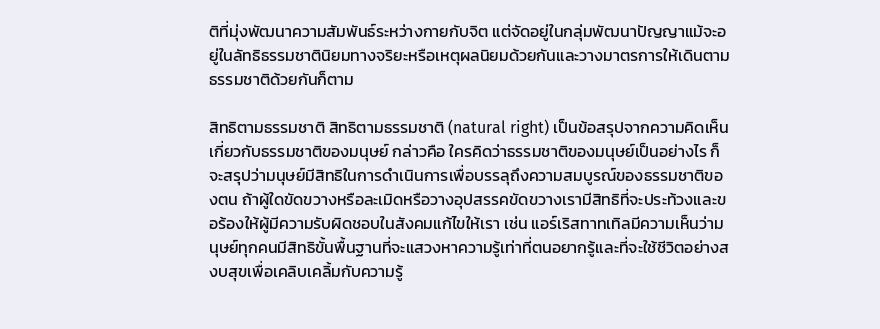ติที่มุ่งพัฒนาความสัมพันธ์ระหว่างกายกับจิต แต่จัดอยู่ในกลุ่มพัฒนาปัญญาแม้จะอยู่ในลัทธิธรรมชาตินิยมทางจริยะหรือเหตุผลนิยมด้วยกันและวางมาตรการให้เดินตามธรรมชาติด้วยกันก็ตาม

สิทธิตามธรรมชาติ สิทธิตามธรรมชาติ (natural right) เป็นข้อสรุปจากความคิดเห็นเกี่ยวกับธรรมชาติของมนุษย์ กล่าวคือ ใครคิดว่าธรรมชาติของมนุษย์เป็นอย่างไร ก็จะสรุปว่ามนุษย์มีสิทธิในการดำเนินการเพื่อบรรลุถึงความสมบูรณ์ของธรรมชาติของตน ถ้าผู้ใดขัดขวางหรือละเมิดหรือวางอุปสรรคขัดขวางเรามีสิทธิที่จะประท้วงและขอร้องให้ผู้มีความรับผิดชอบในสังคมแก้ไขให้เรา เช่น แอร์เริสทาทเทิลมีความเห็นว่ามนุษย์ทุกคนมีสิทธิขั้นพื้นฐานที่จะแสวงหาความรู้เท่าที่ตนอยากรู้และที่จะใช้ชีวิตอย่างสงบสุขเพื่อเคลิบเคลิ้มกับความรู้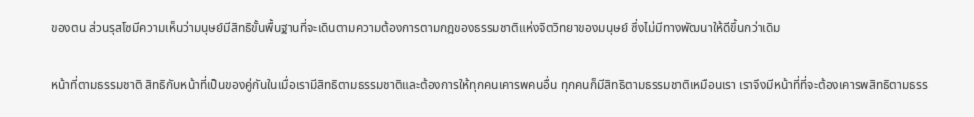ของตน ส่วนรุสโซมีความเห็นว่ามนุษย์มีสิทธิขั้นพื้นฐานที่จะเดินตามความต้องการตามกฎของธรรมชาติแห่งจิตวิทยาของมนุษย์ ซึ่งไม่มีทางพัฒนาให้ดีขึ้นกว่าเดิม

หน้าที่ตามธรรมชาติ สิทธิกับหน้าที่เป็นของคู่กันในเมื่อเรามีสิทธิตามธรรมชาติและต้องการให้ทุกคนเคารพคนอื่น ทุกคนก็มีสิทธิตามธรรมชาติเหมือนเรา เราจึงมีหน้าที่ที่จะต้องเคารพสิทธิตามธรร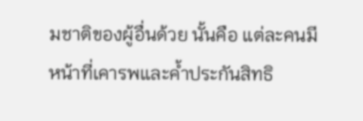มชาติของผู้อื่นด้วย นั้นคือ แต่ละคนมีหน้าที่เคารพและค้ำประกันสิทธิ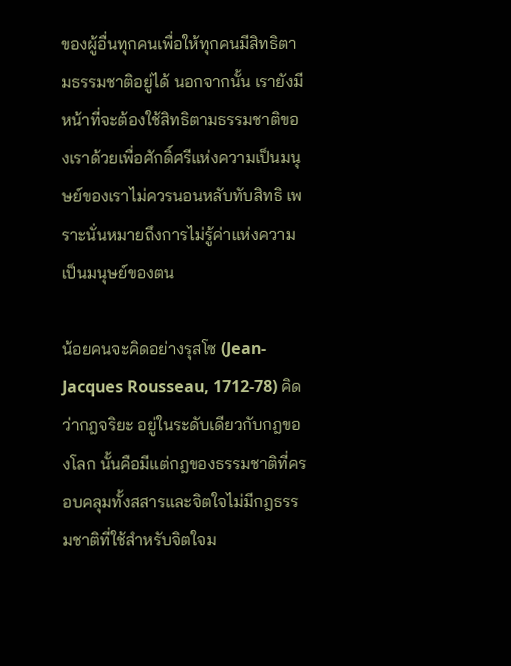ของผู้อื่นทุกคนเพื่อให้ทุกคนมีสิทธิตามธรรมชาติอยู่ได้ นอกจากนั้น เรายังมีหน้าที่จะต้องใช้สิทธิตามธรรมชาติของเราด้วยเพื่อศักดิ์ศรีแห่งความเป็นมนุษย์ของเราไม่ควรนอนหลับทับสิทธิ เพราะนั่นหมายถึงการไม่รู้ค่าแห่งความเป็นมนุษย์ของตน

น้อยคนจะคิดอย่างรุสโซ (Jean-Jacques Rousseau, 1712-78) คิดว่ากฎจริยะ อยู่ในระดับเดียวกับกฎของโลก นั้นคือมีแต่กฎของธรรมชาติที่ครอบคลุมทั้งสสารและจิตใจไม่มีกฎธรรมชาติที่ใช้สำหรับจิตใจม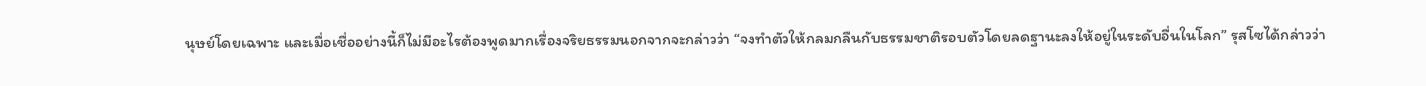นุษย์โดยเฉพาะ และเมื่อเชื่ออย่างนี้ก็ไม่มีอะไรต้องพูดมากเรื่องจริยธรรมนอกจากจะกล่าวว่า “จงทำตัวให้กลมกลืนกับธรรมชาติรอบตัวโดยลดฐานะลงให้อยู่ในระดับอื่นในโลก” รุสโซได้กล่าวว่า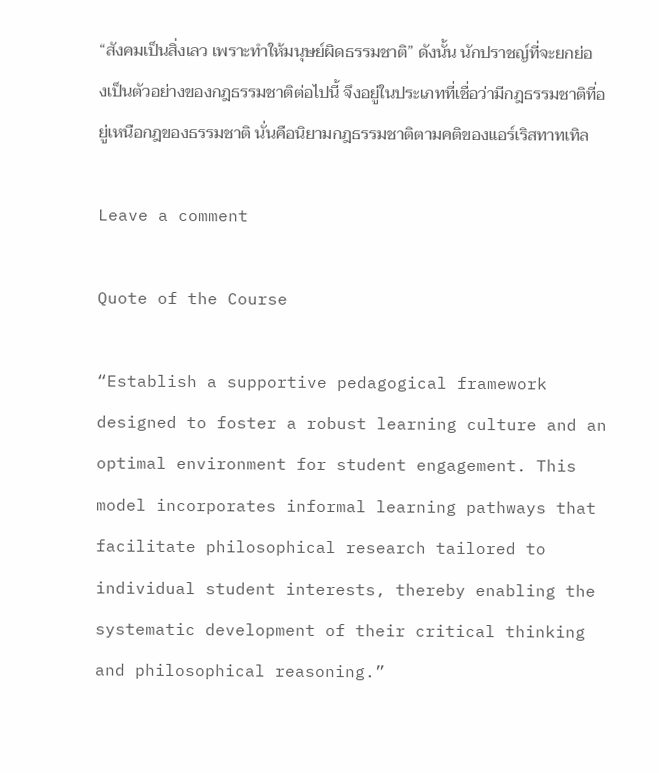“สังคมเป็นสิ่งเลว เพราะทำให้มนุษย์ผิดธรรมชาติ” ดังนั้น นักปราชญ์ที่จะยกย่องเป็นตัวอย่างของกฎธรรมชาติต่อไปนี้ จึงอยู่ในประเภทที่เชื่อว่ามีกฎธรรมชาติที่อยู่เหนือกฎของธรรมชาติ นั่นคือนิยามกฎธรรมชาติตามคติของแอร์เริสทาทเทิล

Leave a comment

Quote of the Course

“Establish a supportive pedagogical framework designed to foster a robust learning culture and an optimal environment for student engagement. This model incorporates informal learning pathways that facilitate philosophical research tailored to individual student interests, thereby enabling the systematic development of their critical thinking and philosophical reasoning.”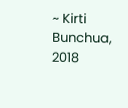~ Kirti Bunchua, 2018